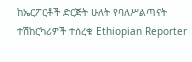ከኤርፖርቶች ድርጅት ሁለት የባለሥልጣናት ተሽከርካሪዎች ተሰረቁ Ethiopian Reporter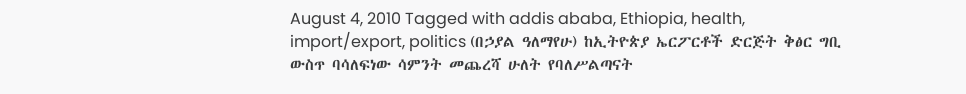August 4, 2010 Tagged with addis ababa, Ethiopia, health, import/export, politics (በኃያል ዓለማየሁ) ከኢትዮጵያ ኤርፖርቶች ድርጅት ቅፅር ግቢ ውስጥ ባሳለፍነው ሳምንት መጨረሻ ሁለት የባለሥልጣናት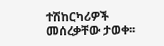ተሽከርካሪዎች መሰረቃቸው ታወቀ፡፡